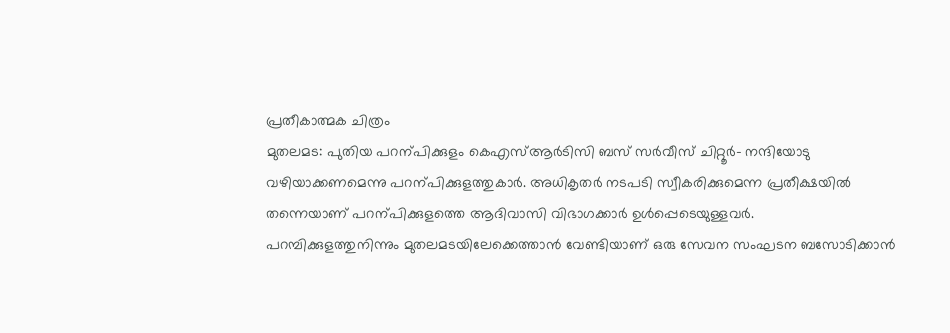പ്രതീകാത്മക ചിത്രം
മുതലമട: പുതിയ പറന്പിക്കുളം കെഎസ്ആർടിസി ബസ് സർവീസ് ചിറ്റൂർ- നന്ദിയോടു വഴിയാക്കണമെന്നു പറന്പിക്കുളത്തുകാർ. അധികൃതർ നടപടി സ്വീകരിക്കുമെന്ന പ്രതീക്ഷയിൽ തന്നെയാണ് പറന്പിക്കുളത്തെ ആദിവാസി വിഭാഗക്കാർ ഉൾപ്പെടെയുള്ളവർ.
പറമ്പിക്കുളത്തുനിന്നും മുതലമടയിലേക്കെത്താൻ വേണ്ടിയാണ് ഒരു സേവന സംഘടന ബസോടിക്കാൻ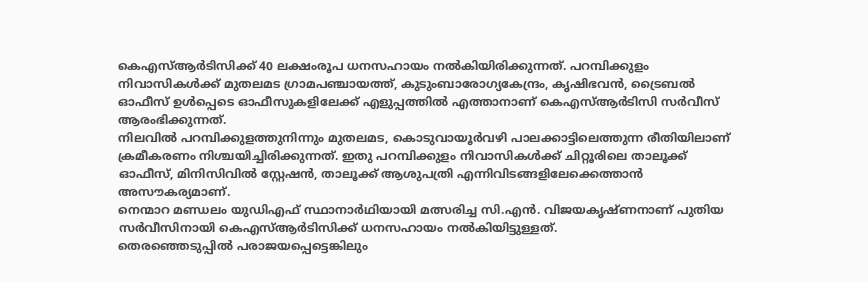കെഎസ്ആർടിസിക്ക് 40 ലക്ഷംരൂപ ധനസഹായം നൽകിയിരിക്കുന്നത്. പറമ്പിക്കുളം നിവാസികൾക്ക് മുതലമട ഗ്രാമപഞ്ചായത്ത്, കുടുംബാരോഗ്യകേന്ദ്രം, കൃഷിഭവൻ, ട്രൈബൽ ഓഫീസ് ഉൾപ്പെടെ ഓഫീസുകളിലേക്ക് എളുപ്പത്തിൽ എത്താനാണ് കെഎസ്ആർടിസി സർവീസ് ആരംഭിക്കുന്നത്.
നിലവിൽ പറമ്പിക്കുളത്തുനിന്നും മുതലമട, കൊടുവായൂർവഴി പാലക്കാട്ടിലെത്തുന്ന രീതിയിലാണ് ക്രമീകരണം നിശ്ചയിച്ചിരിക്കുന്നത്. ഇതു പറമ്പിക്കുളം നിവാസികൾക്ക് ചിറ്റൂരിലെ താലൂക്ക് ഓഫീസ്, മിനിസിവിൽ സ്റ്റേഷൻ, താലൂക്ക് ആശുപത്രി എന്നിവിടങ്ങളിലേക്കെത്താൻ അസൗകര്യമാണ്.
നെന്മാറ മണ്ഡലം യുഡിഎഫ് സ്ഥാനാർഥിയായി മത്സരിച്ച സി.എൻ. വിജയകൃഷ്ണനാണ് പുതിയ സർവീസിനായി കെഎസ്ആർടിസിക്ക് ധനസഹായം നൽകിയിട്ടുള്ളത്.
തെരഞ്ഞെടുപ്പിൽ പരാജയപ്പെട്ടെങ്കിലും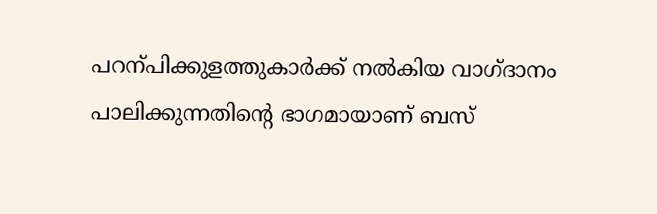പറന്പിക്കുളത്തുകാർക്ക് നൽകിയ വാഗ്ദാനം പാലിക്കുന്നതിന്റെ ഭാഗമായാണ് ബസ്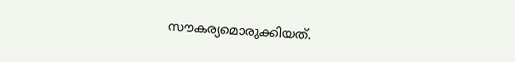സൗകര്യമൊരുക്കിയത്.